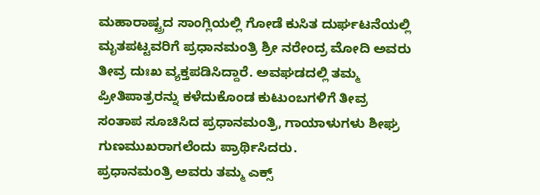ಮಹಾರಾಷ್ಟ್ರದ ಸಾಂಗ್ಲಿಯಲ್ಲಿ ಗೋಡೆ ಕುಸಿತ ದುರ್ಘಟನೆಯಲ್ಲಿ ಮೃತಪಟ್ಟವರಿಗೆ ಪ್ರಧಾನಮಂತ್ರಿ ಶ್ರೀ ನರೇಂದ್ರ ಮೋದಿ ಅವರು ತೀವ್ರ ದುಃಖ ವ್ಯಕ್ತಪಡಿಸಿದ್ದಾರೆ. ಅವಘಡದಲ್ಲಿ ತಮ್ಮ ಪ್ರೀತಿಪಾತ್ರರನ್ನು ಕಳೆದುಕೊಂಡ ಕುಟುಂಬಗಳಿಗೆ ತೀವ್ರ ಸಂತಾಪ ಸೂಚಿಸಿದ ಪ್ರಧಾನಮಂತ್ರಿ, ಗಾಯಾಳುಗಳು ಶೀಘ್ರ ಗುಣಮುಖರಾಗಲೆಂದು ಪ್ರಾರ್ಥಿಸಿದರು.
ಪ್ರಧಾನಮಂತ್ರಿ ಅವರು ತಮ್ಮ ಎಕ್ಸ್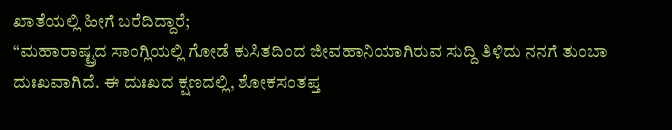ಖಾತೆಯಲ್ಲಿ ಹೀಗೆ ಬರೆದಿದ್ದಾರೆ;
“ಮಹಾರಾಷ್ಟ್ರದ ಸಾಂಗ್ಲಿಯಲ್ಲಿ ಗೋಡೆ ಕುಸಿತದಿಂದ ಜೀವಹಾನಿಯಾಗಿರುವ ಸುದ್ದಿ ತಿಳಿದು ನನಗೆ ತುಂಬಾ ದುಃಖವಾಗಿದೆ. ಈ ದುಃಖದ ಕ್ಷಣದಲ್ಲಿ, ಶೋಕಸಂತಪ್ತ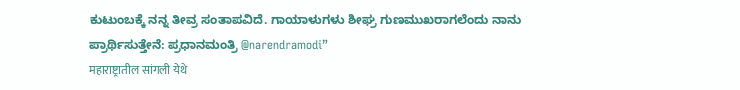ಕುಟುಂಬಕ್ಕೆ ನನ್ನ ತೀವ್ರ ಸಂತಾಪವಿದೆ. ಗಾಯಾಳುಗಳು ಶೀಘ್ರ ಗುಣಮುಖರಾಗಲೆಂದು ನಾನು ಪ್ರಾರ್ಥಿಸುತ್ತೇನೆ: ಪ್ರಧಾನಮಂತ್ರಿ @narendramodi”
महाराष्ट्रातील सांगली येथे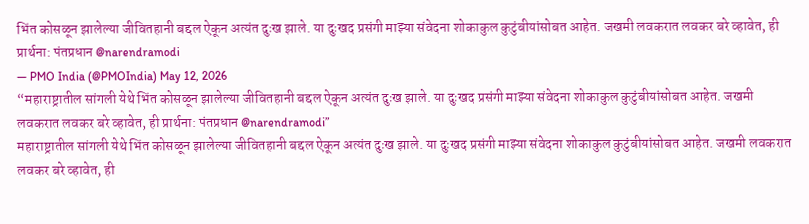भिंत कोसळून झालेल्या जीवितहानी बद्दल ऐकून अत्यंत दुःख झाले. या दुःखद प्रसंगी माझ्या संवेदना शोकाकुल कुटुंबीयांसोबत आहेत. जखमी लवकरात लवकर बरे व्हावेत, ही प्रार्थना: पंतप्रधान @narendramodi
— PMO India (@PMOIndia) May 12, 2026
“महाराष्ट्रातील सांगली येथे भिंत कोसळून झालेल्या जीवितहानी बद्दल ऐकून अत्यंत दुःख झाले. या दुःखद प्रसंगी माझ्या संवेदना शोकाकुल कुटुंबीयांसोबत आहेत. जखमी लवकरात लवकर बरे व्हावेत, ही प्रार्थना: पंतप्रधान @narendramodi”
महाराष्ट्रातील सांगली येथे भिंत कोसळून झालेल्या जीवितहानी बद्दल ऐकून अत्यंत दुःख झाले. या दुःखद प्रसंगी माझ्या संवेदना शोकाकुल कुटुंबीयांसोबत आहेत. जखमी लवकरात लवकर बरे व्हावेत, ही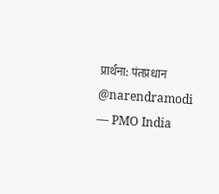प्रार्थना: पंतप्रधान @narendramodi
— PMO India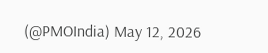(@PMOIndia) May 12, 2026